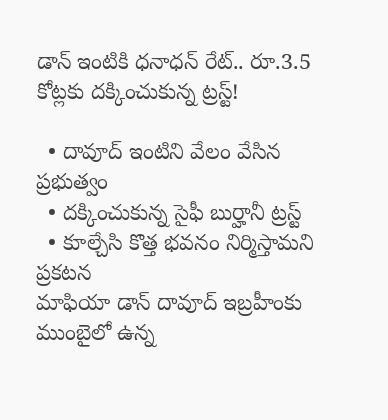డాన్ ఇంటికి ధనాధన్ రేట్.. రూ.3.5 కోట్లకు దక్కించుకున్న ట్రస్ట్!

  • దావూద్ ఇంటిని వేలం వేసిన ప్రభుత్వం
  • దక్కించుకున్న సైఫీ బుర్హానీ ట్రస్ట్
  • కూల్చేసి కొత్త భవనం నిర్మిస్తామని ప్రకటన
మాఫియా డాన్ దావూద్ ఇబ్రహీంకు ముంబైలో ఉన్న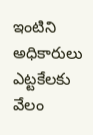ఇంటిని అధికారులు ఎట్టకేలకు వేలం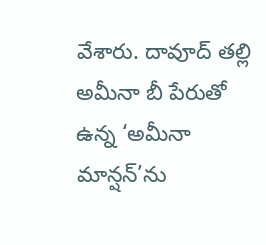వేశారు. దావూద్ తల్లి అమీనా బీ పేరుతో ఉన్న ‘అమీనా మాన్షన్’ను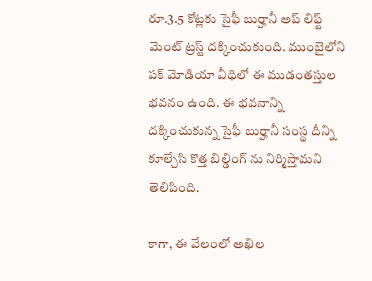రూ.3.5 కోట్లకు సైఫీ బుర్హానీ అప్ లిఫ్ట్ మెంట్ ట్రస్ట్ దక్కించుకుంది. ముంబైలోని పక్ మోడియా వీధిలో ఈ ముడంతస్తుల భవనం ఉంది. ఈ భవనాన్ని దక్కించుకున్న సైఫీ బుర్హానీ సంస్థ దీన్ని కూల్చేసి కొత్త బిల్డింగ్ ను నిర్మిస్తామని తెలిపింది.

కాగా, ఈ వేలంలో అఖిల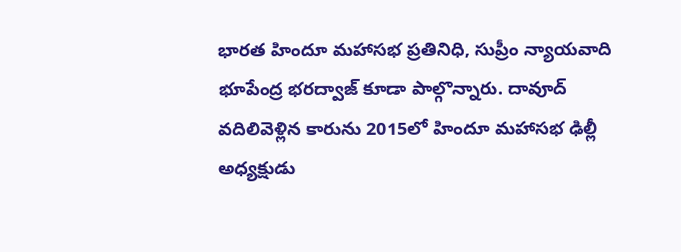భారత హిందూ మహాసభ ప్రతినిధి, సుప్రీం న్యాయవాది భూపేంద్ర భరద్వాజ్ కూడా పాల్గొన్నారు. దావూద్ వదిలివెళ్లిన కారును 2015లో హిందూ మహాసభ ఢిల్లీ అధ్యక్షుడు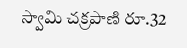స్వామి చక్రపాణి రూ.32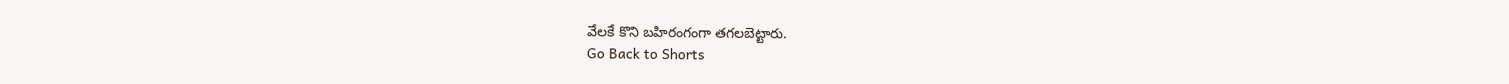వేలకే కొని బహిరంగంగా తగలబెట్టారు.
Go Back to Shorts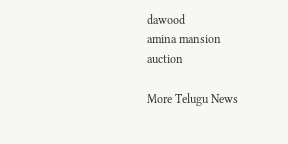dawood
amina mansion
auction

More Telugu News